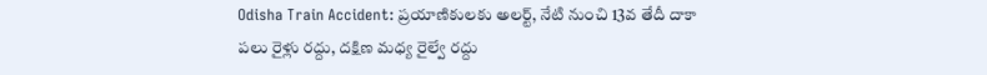Odisha Train Accident: ప్రయాణికులకు అలర్ట్, నేటి నుంచి 13వ తేదీ దాకా పలు రైళ్లు రద్దు, దక్షిణ మధ్య రైల్వే రద్దు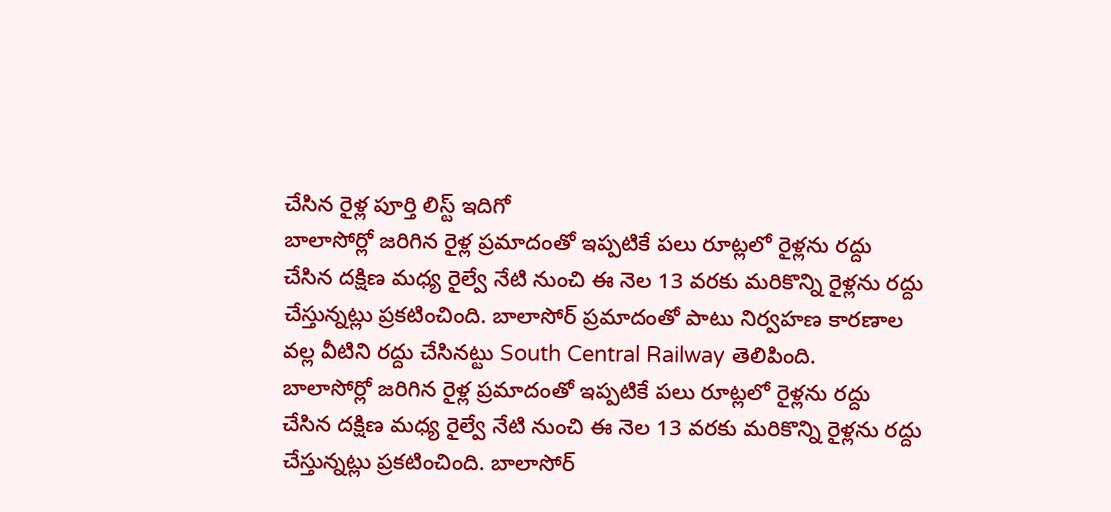చేసిన రైళ్ల పూర్తి లిస్ట్ ఇదిగో
బాలాసోర్లో జరిగిన రైళ్ల ప్రమాదంతో ఇప్పటికే పలు రూట్లలో రైళ్లను రద్దు చేసిన దక్షిణ మధ్య రైల్వే నేటి నుంచి ఈ నెల 13 వరకు మరికొన్ని రైళ్లను రద్దు చేస్తున్నట్లు ప్రకటించింది. బాలాసోర్ ప్రమాదంతో పాటు నిర్వహణ కారణాల వల్ల వీటిని రద్దు చేసినట్టు South Central Railway తెలిపింది.
బాలాసోర్లో జరిగిన రైళ్ల ప్రమాదంతో ఇప్పటికే పలు రూట్లలో రైళ్లను రద్దు చేసిన దక్షిణ మధ్య రైల్వే నేటి నుంచి ఈ నెల 13 వరకు మరికొన్ని రైళ్లను రద్దు చేస్తున్నట్లు ప్రకటించింది. బాలాసోర్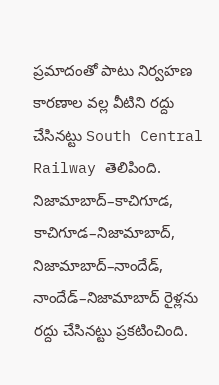ప్రమాదంతో పాటు నిర్వహణ కారణాల వల్ల వీటిని రద్దు చేసినట్టు South Central Railway తెలిపింది.
నిజామాబాద్–కాచిగూడ, కాచిగూడ–నిజామాబాద్, నిజామాబాద్–నాందేడ్, నాందేడ్–నిజామాబాద్ రైళ్లను రద్దు చేసినట్టు ప్రకటించింది.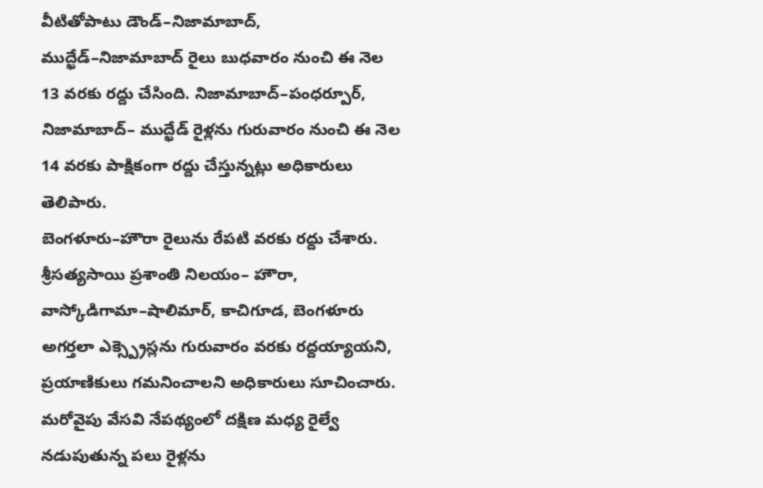వీటితోపాటు డౌండ్–నిజామాబాద్, ముద్ఖేడ్–నిజామాబాద్ రైలు బుధవారం నుంచి ఈ నెల 13 వరకు రద్దు చేసింది. నిజామాబాద్–పంధర్పూర్, నిజామాబాద్– ముద్ఖేడ్ రైళ్లను గురువారం నుంచి ఈ నెల 14 వరకు పాక్షికంగా రద్దు చేస్తున్నట్లు అధికారులు తెలిపారు.
బెంగళూరు–హౌరా రైలును రేపటి వరకు రద్దు చేశారు. శ్రీసత్యసాయి ప్రశాంతి నిలయం– హౌరా, వాస్కోడిగామా–షాలిమార్, కాచిగూడ, బెంగళూరు అగర్తలా ఎక్స్ప్రెస్లను గురువారం వరకు రద్దయ్యాయని, ప్రయాణికులు గమనించాలని అధికారులు సూచించారు. మరోవైపు వేసవి నేపథ్యంలో దక్షిణ మధ్య రైల్వే నడుపుతున్న పలు రైళ్లను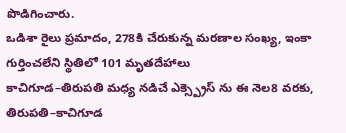పొడిగించారు.
ఒడిశా రైలు ప్రమాదం, 278కి చేరుకున్న మరణాల సంఖ్య, ఇంకా గుర్తించలేని స్థితిలో 101 మృతదేహాలు
కాచిగూడ–తిరుపతి మధ్య నడిచే ఎక్స్ప్రెస్ ను ఈ నెల8 వరకు, తిరుపతి–కాచిగూడ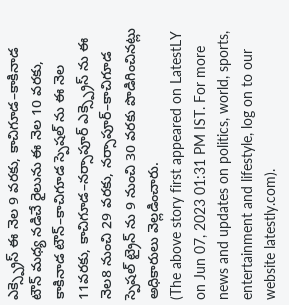ఎక్స్ప్రెస్ ఈ నెల 9 వరకు, కాచిగూడ–కాకినాడ టౌన్ మధ్య నడిచే రైలును ఈ నెల 10 వరకు, కాకినాడ టౌన్–కాచిగూడ స్పెషల్ ను ఈ నెల 11వరకు, కాచిగూడ–నర్సాపూర్ ఎక్స్ప్రెస్ ను ఈ నెల8 నుంచి 29 వరకు, నర్సాపూర్–కాచిగూడ స్పెషల్ ట్రైన్ ను 9 నుంచి 30 వరకు పొడిగించినట్లు అధికారులు వెల్లడించారు.
(The above story first appeared on LatestLY on Jun 07, 2023 01:31 PM IST. For more news and updates on politics, world, sports, entertainment and lifestyle, log on to our website latestly.com).